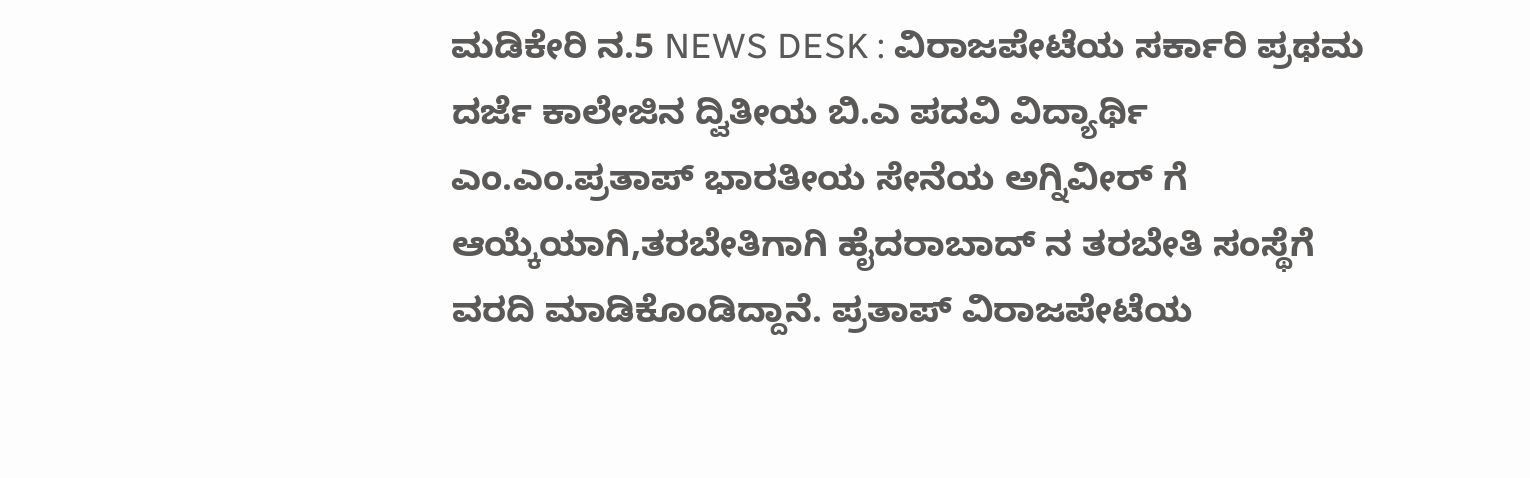ಮಡಿಕೇರಿ ನ.5 NEWS DESK : ವಿರಾಜಪೇಟೆಯ ಸರ್ಕಾರಿ ಪ್ರಥಮ ದರ್ಜೆ ಕಾಲೇಜಿನ ದ್ವಿತೀಯ ಬಿ.ಎ ಪದವಿ ವಿದ್ಯಾರ್ಥಿ ಎಂ.ಎಂ.ಪ್ರತಾಪ್ ಭಾರತೀಯ ಸೇನೆಯ ಅಗ್ನಿವೀರ್ ಗೆ ಆಯ್ಕೆಯಾಗಿ,ತರಬೇತಿಗಾಗಿ ಹೈದರಾಬಾದ್ ನ ತರಬೇತಿ ಸಂಸ್ಥೆಗೆ ವರದಿ ಮಾಡಿಕೊಂಡಿದ್ದಾನೆ. ಪ್ರತಾಪ್ ವಿರಾಜಪೇಟೆಯ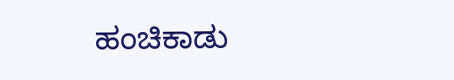ಹಂಚಿಕಾಡು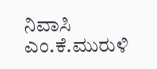ನಿವಾಸಿ ಎಂ.ಕೆ.ಮುರುಳಿ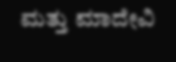ಮತ್ತು ಮಾದೇವಿ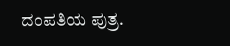ದಂಪತಿಯ ಪುತ್ರ.